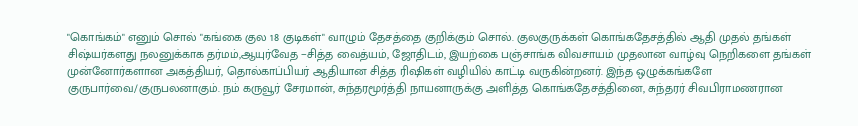"கொங்கம்" எனும் சொல் "கங்கை குல 18 குடிகள்" வாழும் தேசத்தை குறிக்கும் சொல். குலகுருக்கள் கொங்கதேசத்தில் ஆதி முதல் தங்கள் சிஷ்யர்களது நலனுக்காக தர்மம்,ஆயுர்வேத −சித்த வைத்யம், ஜோதிடம், இயற்கை பஞ்சாங்க விவசாயம் முதலான வாழ்வு நெறிகளை தங்கள் முன்னோர்களான அகத்தியர், தொல்காப்பியர் ஆதியான சித்த ரிஷிகள் வழியில் காட்டி வருகின்றனர். இந்த ஒழுக்கங்களே குருபார்வை/குருபலனாகும். நம் கருவூர் சேரமான், சுந்தரமூர்த்தி நாயனாருக்கு அளித்த கொங்கதேசத்தினை, சுந்தரர் சிவபிராமணரான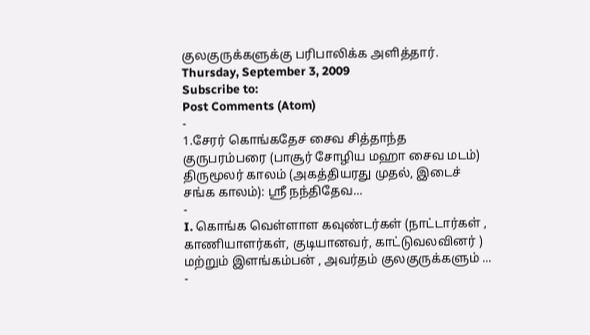குலகுருக்களுக்கு பரிபாலிக்க அளித்தார்.
Thursday, September 3, 2009
Subscribe to:
Post Comments (Atom)
-
1.சேரர் கொங்கதேச சைவ சித்தாந்த குருபரம்பரை (பாசூர் சோழிய மஹா சைவ மடம்) திருமூலர் காலம் (அகத்தியரது முதல், இடைச் சங்க காலம்): ஶ்ரீ நந்திதேவ...
-
I. கொங்க வெள்ளாள கவுண்டர்கள் (நாட்டார்கள் , காணியாளர்கள், குடியானவர், காட்டுவலவினர் ) மற்றும் இளங்கம்பன் , அவர்தம் குலகுருக்களும் ...
-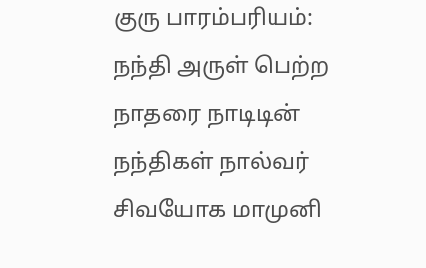குரு பாரம்பரியம்: நந்தி அருள் பெற்ற நாதரை நாடிடின் நந்திகள் நால்வர் சிவயோக மாமுனி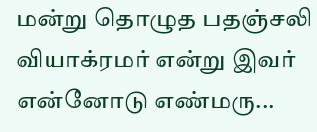மன்று தொழுத பதஞ்சலி வியாக்ரமர் என்று இவர் என்னோடு எண்மரு...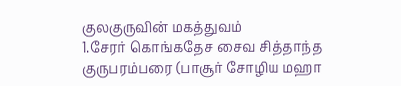குலகுருவின் மகத்துவம்
1.சேரர் கொங்கதேச சைவ சித்தாந்த குருபரம்பரை (பாசூர் சோழிய மஹா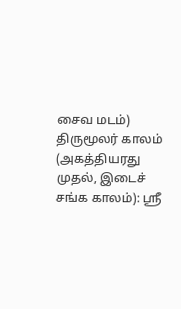சைவ மடம்) திருமூலர் காலம் (அகத்தியரது முதல், இடைச் சங்க காலம்): ஶ்ரீ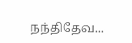நந்திதேவ...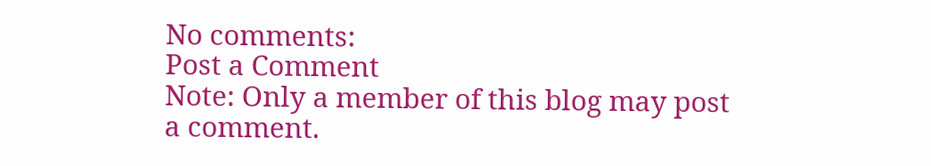No comments:
Post a Comment
Note: Only a member of this blog may post a comment.